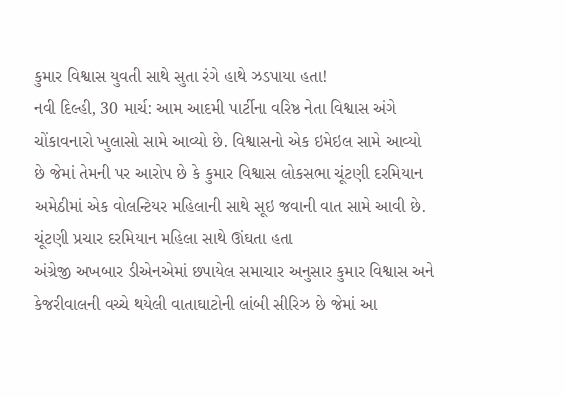કુમાર વિશ્વાસ યુવતી સાથે સુતા રંગે હાથે ઝડપાયા હતા!
નવી દિલ્હી, 30 માર્ચ: આમ આદમી પાર્ટીના વરિષ્ઠ નેતા વિશ્વાસ અંગે ચોંકાવનારો ખુલાસો સામે આવ્યો છે. વિશ્વાસનો એક ઇમેઇલ સામે આવ્યો છે જેમાં તેમની પર આરોપ છે કે કુમાર વિશ્વાસ લોકસભા ચૂંટણી દરમિયાન અમેઠીમાં એક વોલન્ટિયર મહિલાની સાથે સૂઇ જવાની વાત સામે આવી છે.
ચૂંટણી પ્રચાર દરમિયાન મહિલા સાથે ઊંઘતા હતા
અંગ્રેજી અખબાર ડીએનએમાં છપાયેલ સમાચાર અનુસાર કુમાર વિશ્વાસ અને કેજરીવાલની વચ્ચે થયેલી વાતાઘાટોની લાંબી સીરિઝ છે જેમાં આ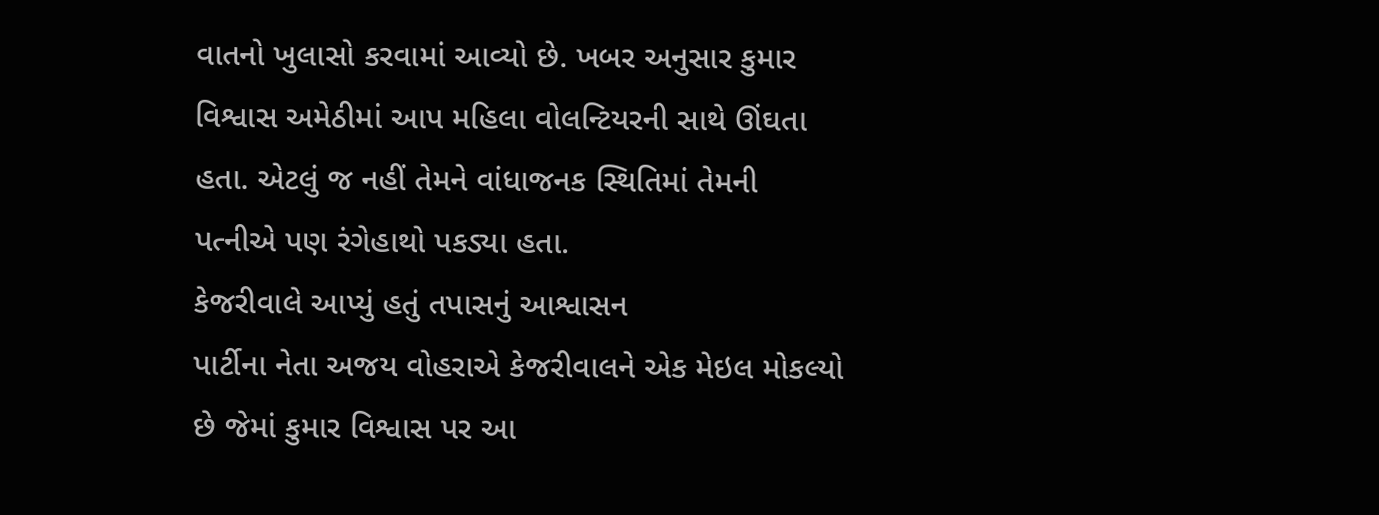વાતનો ખુલાસો કરવામાં આવ્યો છે. ખબર અનુસાર કુમાર વિશ્વાસ અમેઠીમાં આપ મહિલા વોલન્ટિયરની સાથે ઊંઘતા હતા. એટલું જ નહીં તેમને વાંધાજનક સ્થિતિમાં તેમની પત્નીએ પણ રંગેહાથો પકડ્યા હતા.
કેજરીવાલે આપ્યું હતું તપાસનું આશ્વાસન
પાર્ટીના નેતા અજય વોહરાએ કેજરીવાલને એક મેઇલ મોકલ્યો છે જેમાં કુમાર વિશ્વાસ પર આ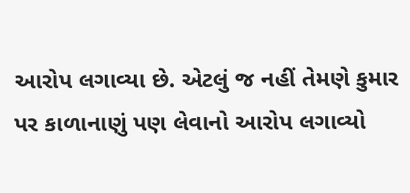આરોપ લગાવ્યા છે. એટલું જ નહીં તેમણે કુમાર પર કાળાનાણું પણ લેવાનો આરોપ લગાવ્યો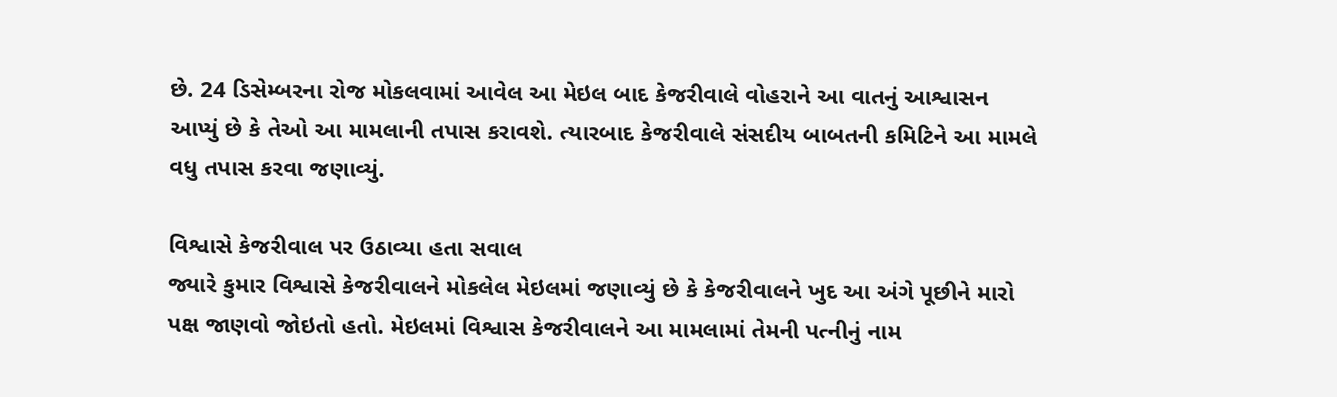છે. 24 ડિસેમ્બરના રોજ મોકલવામાં આવેલ આ મેઇલ બાદ કેજરીવાલે વોહરાને આ વાતનું આશ્વાસન આપ્યું છે કે તેઓ આ મામલાની તપાસ કરાવશે. ત્યારબાદ કેજરીવાલે સંસદીય બાબતની કમિટિને આ મામલે વધુ તપાસ કરવા જણાવ્યું.

વિશ્વાસે કેજરીવાલ પર ઉઠાવ્યા હતા સવાલ
જ્યારે કુમાર વિશ્વાસે કેજરીવાલને મોકલેલ મેઇલમાં જણાવ્યું છે કે કેજરીવાલને ખુદ આ અંગે પૂછીને મારો પક્ષ જાણવો જોઇતો હતો. મેઇલમાં વિશ્વાસ કેજરીવાલને આ મામલામાં તેમની પત્નીનું નામ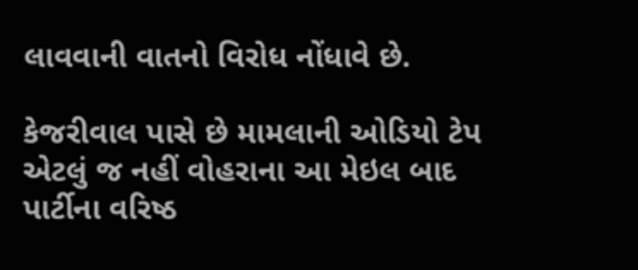લાવવાની વાતનો વિરોધ નોંધાવે છે.

કેજરીવાલ પાસે છે મામલાની ઓડિયો ટેપ
એટલું જ નહીં વોહરાના આ મેઇલ બાદ પાર્ટીના વરિષ્ઠ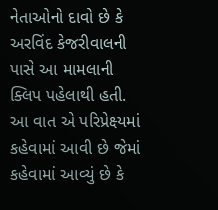નેતાઓનો દાવો છે કે અરવિંદ કેજરીવાલની પાસે આ મામલાની ક્લિપ પહેલાથી હતી. આ વાત એ પરિપ્રેક્ષ્યમાં કહેવામાં આવી છે જેમાં કહેવામાં આવ્યું છે કે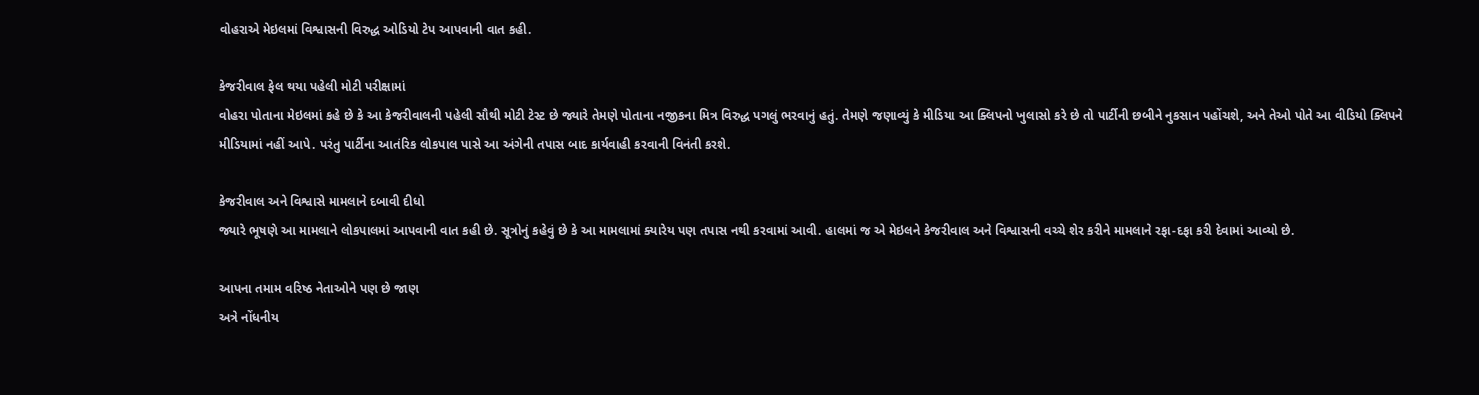વોહરાએ મેઇલમાં વિશ્વાસની વિરુદ્ધ ઓડિયો ટેપ આપવાની વાત કહી.

કેજરીવાલ ફેલ થયા પહેલી મોટી પરીક્ષામાં
વોહરા પોતાના મેઇલમાં કહે છે કે આ કેજરીવાલની પહેલી સૌથી મોટી ટેસ્ટ છે જ્યારે તેમણે પોતાના નજીકના મિત્ર વિરુદ્ધ પગલું ભરવાનું હતું. તેમણે જણાવ્યું કે મીડિયા આ ક્લિપનો ખુલાસો કરે છે તો પાર્ટીની છબીને નુકસાન પહોંચશે, અને તેઓ પોતે આ વીડિયો ક્લિપને મીડિયામાં નહીં આપે. પરંતુ પાર્ટીના આતંરિક લોકપાલ પાસે આ અંગેની તપાસ બાદ કાર્યવાહી કરવાની વિનંતી કરશે.

કેજરીવાલ અને વિશ્વાસે મામલાને દબાવી દીધો
જ્યારે ભૂષણે આ મામલાને લોકપાલમાં આપવાની વાત કહી છે. સૂત્રોનું કહેવું છે કે આ મામલામાં ક્યારેય પણ તપાસ નથી કરવામાં આવી. હાલમાં જ એ મેઇલને કેજરીવાલ અને વિશ્વાસની વચ્ચે શેર કરીને મામલાને રફા-દફા કરી દેવામાં આવ્યો છે.

આપના તમામ વરિષ્ઠ નેતાઓને પણ છે જાણ
અત્રે નોંધનીય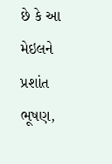છે કે આ મેઇલને પ્રશાંત ભૂષણ,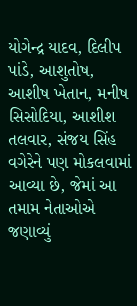યોગેન્દ્ર યાદવ, દિલીપ પાંડે, આશુતોષ, આશીષ ખેતાન, મનીષ સિસોદિયા, આશીશ તલવાર, સંજય સિંહ વગેરેને પણ મોકલવામાં આવ્યા છે, જેમાં આ તમામ નેતાઓએ જણાવ્યું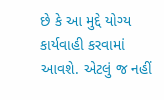છે કે આ મુદ્દે યોગ્ય કાર્યવાહી કરવામાં આવશે. એટલું જ નહીં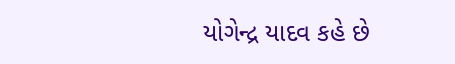યોગેન્દ્ર યાદવ કહે છે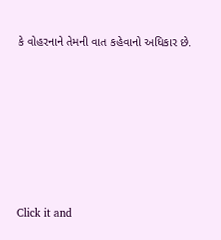કે વોહરનાને તેમની વાત કહેવાનો અધિકાર છે.












Click it and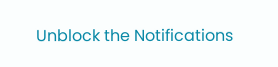Unblock the Notifications